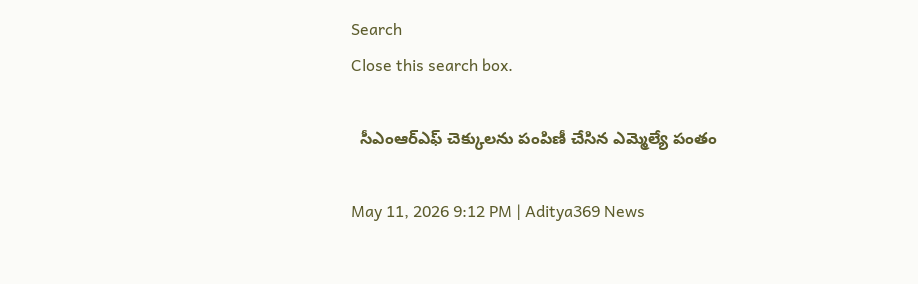Search
Close this search box.

  సీఎంఆర్ఎఫ్ చెక్కులను పంపిణీ చేసిన ఎమ్మెల్యే పంతం

May 11, 2026 9:12 PM | Aditya369 News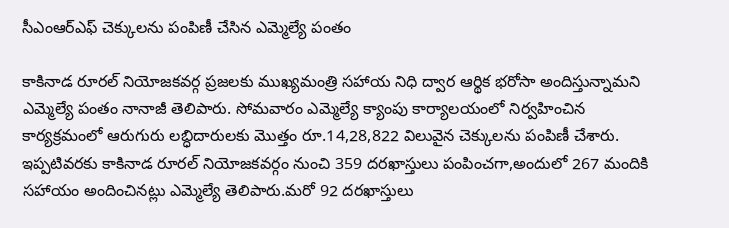సీఎంఆర్ఎఫ్ చెక్కులను పంపిణీ చేసిన ఎమ్మెల్యే పంతం

కాకినాడ రూరల్ నియోజకవర్గ ప్రజలకు ముఖ్యమంత్రి సహాయ నిధి ద్వార ఆర్థిక భరోసా అందిస్తున్నామని ఎమ్మెల్యే పంతం నానాజీ తెలిపారు. సోమవారం ఎమ్మెల్యే క్యాంపు కార్యాలయంలో నిర్వహించిన కార్యక్రమంలో ఆరుగురు లబ్ధిదారులకు మొత్తం రూ.14,28,822 విలువైన చెక్కులను పంపిణీ చేశారు. ఇప్పటివరకు కాకినాడ రూరల్ నియోజకవర్గం నుంచి 359 దరఖాస్తులు పంపించగా,అందులో 267 మందికి సహాయం అందించినట్లు ఎమ్మెల్యే తెలిపారు.మరో 92 దరఖాస్తులు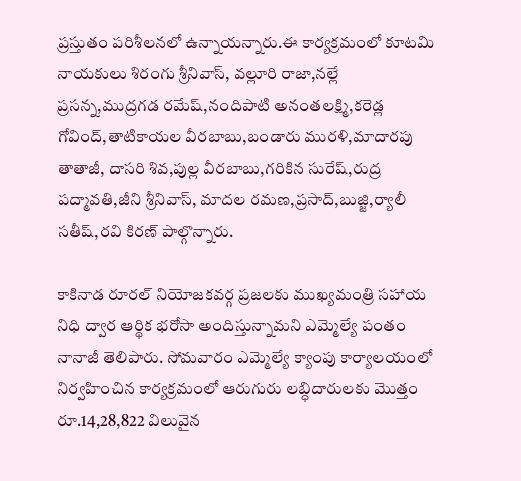ప్రస్తుతం పరిశీలనలో ఉన్నాయన్నారు.ఈ కార్యక్రమంలో కూటమి నాయకులు శిరంగు శ్రీనివాస్, వల్లూరి రాజా,నల్లే ప్రసన్న,ముద్రగడ రమేష్,నందిపాటి అనంతలక్ష్మి,కరెడ్ల గోవింద్,తాటికాయల వీరబాబు,బండారు మురళి,మాదారపు తాతాజీ, దాసరి శివ,పుల్ల వీరబాబు,గరికిన సురేష్,రుద్ర పద్మావతి,జీని శ్రీనివాస్, మాదల రమణ,ప్రసాద్,బుజ్జి,ర్యాలీ సతీష్,రవి కిరణ్ పాల్గొన్నారు.

కాకినాడ రూరల్ నియోజకవర్గ ప్రజలకు ముఖ్యమంత్రి సహాయ నిధి ద్వార ఆర్థిక భరోసా అందిస్తున్నామని ఎమ్మెల్యే పంతం నానాజీ తెలిపారు. సోమవారం ఎమ్మెల్యే క్యాంపు కార్యాలయంలో నిర్వహించిన కార్యక్రమంలో ఆరుగురు లబ్ధిదారులకు మొత్తం రూ.14,28,822 విలువైన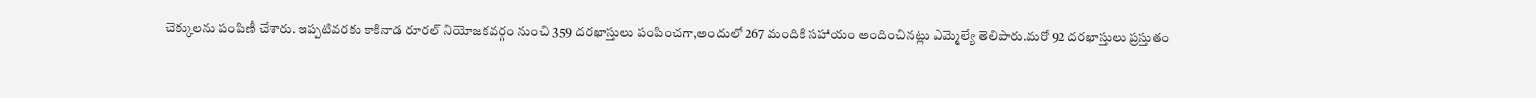చెక్కులను పంపిణీ చేశారు. ఇప్పటివరకు కాకినాడ రూరల్ నియోజకవర్గం నుంచి 359 దరఖాస్తులు పంపించగా,అందులో 267 మందికి సహాయం అందించినట్లు ఎమ్మెల్యే తెలిపారు.మరో 92 దరఖాస్తులు ప్రస్తుతం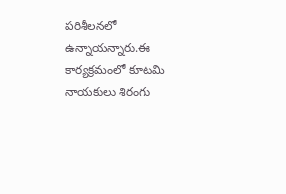పరిశీలనలో ఉన్నాయన్నారు.ఈ కార్యక్రమంలో కూటమి నాయకులు శిరంగు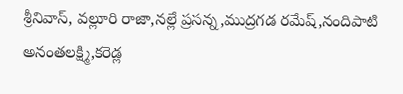శ్రీనివాస్, వల్లూరి రాజా,నల్లే ప్రసన్న,ముద్రగడ రమేష్,నందిపాటి అనంతలక్ష్మి,కరెడ్ల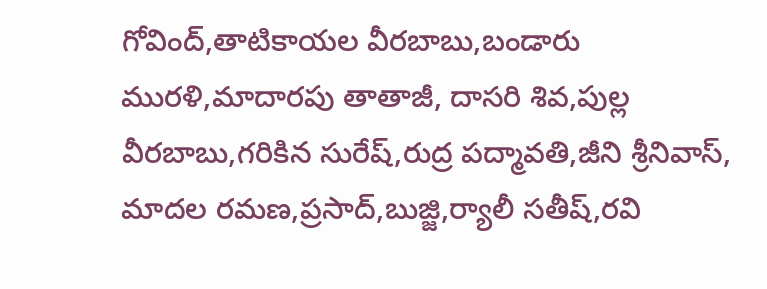గోవింద్,తాటికాయల వీరబాబు,బండారు మురళి,మాదారపు తాతాజీ, దాసరి శివ,పుల్ల వీరబాబు,గరికిన సురేష్,రుద్ర పద్మావతి,జీని శ్రీనివాస్, మాదల రమణ,ప్రసాద్,బుజ్జి,ర్యాలీ సతీష్,రవి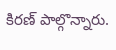కిరణ్ పాల్గొన్నారు.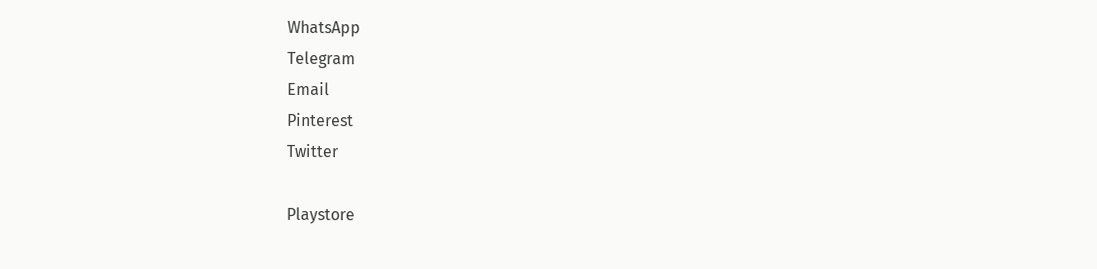WhatsApp
Telegram
Email
Pinterest
Twitter

Playstore